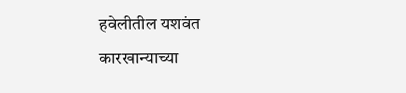हवेलीतील यशवंत कारखान्याच्या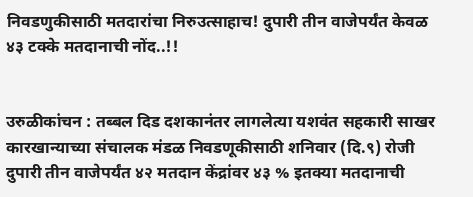निवडणुकीसाठी मतदारांचा निरुउत्साहाच! दुपारी तीन वाजेपर्यंत केवळ ४३ टक्के मतदानाची नोंद..!!


उरुळीकांचन : तब्बल दिड दशकानंतर लागलेत्या यशवंत सहकारी साखर कारखान्याच्या संचालक मंडळ निवडणूकीसाठी शनिवार (दि.९) रोजी दुपारी तीन वाजेपर्यंत ४२ मतदान केंद्रांवर ४३ % इतक्या मतदानाची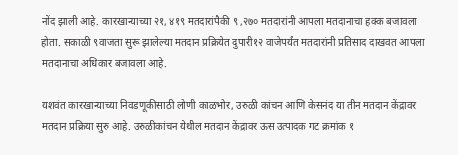नोंद झाली आहे. कारखान्याच्या २१, ४१९ मतदारांपैकी ९ ,२७० मतदारांनी आपला मतदानाचा हक्क बजावला होता. सकाळी ९वाजता सुरू झालेल्या मतदान प्रक्रियेत दुपारी१२ वाजेपर्यंत मतदारांनी प्रतिसाद दाखवत आपला मतदानाचा अधिकार बजावला आहे.

यशवंत कारखान्याच्या निवडणूकीसाठी लोणी काळभोर, उरुळी कांचन आणि केसनंद या तीन मतदान केंद्रावर मतदान प्रक्रिया सुरु आहे. उरुळीकांचन येथील मतदान केंद्रावर ऊस उत्पादक गट क्रमांक १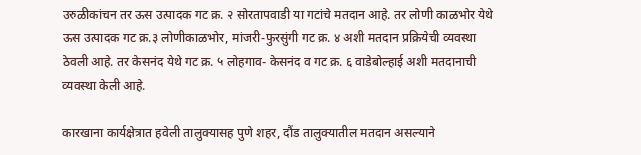उरुळीकांचन तर ऊस उत्पादक गट क्र. २ सोरतापवाडी या गटांचे मतदान आहे. तर लोणी काळभोर येथे ऊस उत्पादक गट क्र.३ लोणीकाळभोर, मांजरी-फुरसुंगी गट क्र. ४ अशी मतदान प्रक्रियेची व्यवस्था ठेवली आहे. तर केसनंद येथे गट क्र. ५ लोहगाव- केसनंद व गट क्र. ६ वाडेबोल्हाई अशी मतदानाची व्यवस्था केली आहे.

कारखाना कार्यक्षेत्रात हवेली तालुक्यासह पुणे शहर, दौंड तालुक्यातील मतदान असल्याने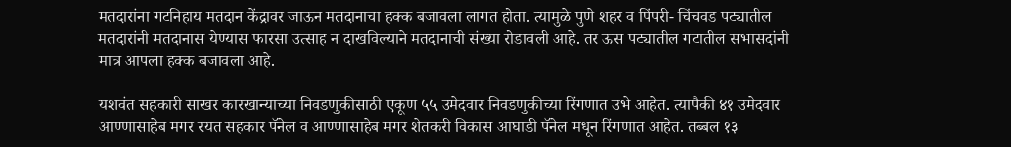मतदारांना गटनिहाय मतदान केंद्रावर जाऊन मतदानाचा हक्क बजावला लागत होता. त्यामुळे पुणे शहर व पिंपरी- चिंचवड पट्यातील मतदारांनी मतदानास येण्यास फारसा उत्साह न दाखविल्याने मतदानाची संख्या रोडावली आहे. तर ऊस पट्यातील गटातील सभासदांनी मात्र आपला हक्क बजावला आहे.

यशवंत सहकारी साखर कारखान्याच्या निवडणुकीसाठी एकूण ५५ उमेदवार निवडणुकीच्या रिंगणात उभे आहेत. त्यापैकी ४१ उमेदवार आण्णासाहेब मगर रयत सहकार पॅनेल व आण्णासाहेब मगर शेतकरी विकास आघाडी पॅनेल मधून रिंगणात आहेत. तब्बल १३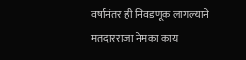वर्षानंतर ही निवडणूक लागल्याने मतदारराजा नेमका काय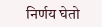निर्णय घेतो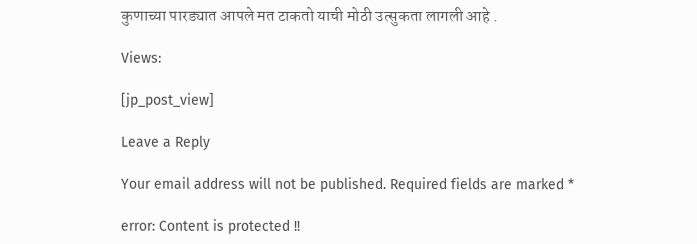कुणाच्या पारड्यात आपले मत टाकतो याची मोठी उत्सुकता लागली आहे .

Views:

[jp_post_view]

Leave a Reply

Your email address will not be published. Required fields are marked *

error: Content is protected !!